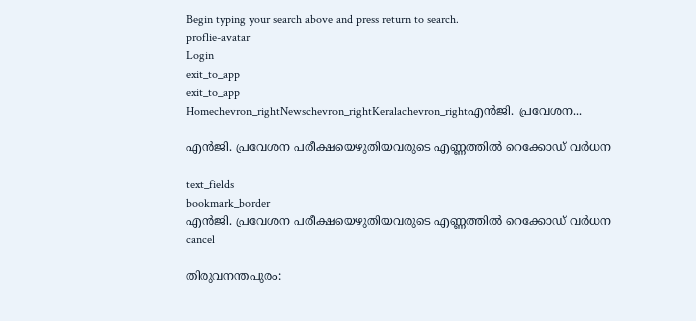Begin typing your search above and press return to search.
proflie-avatar
Login
exit_to_app
exit_to_app
Homechevron_rightNewschevron_rightKeralachevron_rightഎൻജി. പ്രവേശന...

എൻജി. പ്രവേശന പരീക്ഷയെഴുതിയവരുടെ എണ്ണത്തിൽ റെക്കോഡ് വർധന

text_fields
bookmark_border
എൻജി. പ്രവേശന പരീക്ഷയെഴുതിയവരുടെ എണ്ണത്തിൽ റെക്കോഡ് വർധന
cancel

തിരുവനന്തപുരം: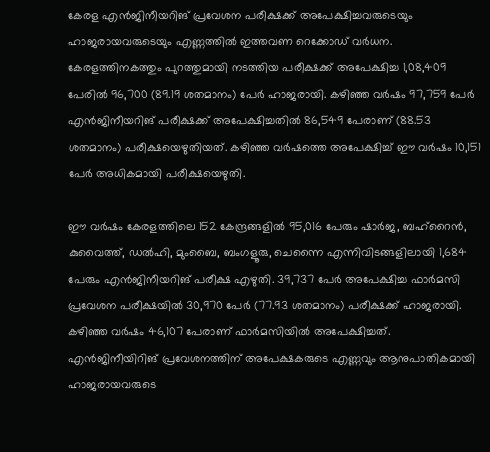കേരള എൻജിനീയറിങ് പ്രവേശന പരീക്ഷക്ക് അപേക്ഷിച്ചവരുടെയും ഹാജരായവരുടെയും എണ്ണത്തിൽ ഇത്തവണ റെക്കോഡ് വർധന. കേരളത്തിനകത്തും പുറത്തുമായി നടത്തിയ പരീക്ഷക്ക് അപേക്ഷിച്ച 1,08,409 പേരിൽ 96,700 (89.19 ശതമാനം) പേർ ഹാജരായി. കഴിഞ്ഞ വർഷം 97,759 പേർ എൻജിനീയറിങ് പരീക്ഷക്ക് അപേക്ഷിച്ചതിൽ 86,549 പേരാണ് (88.53 ശതമാനം) പരീക്ഷയെഴുതിയത്. കഴിഞ്ഞ വർഷത്തെ അപേക്ഷിച്ച് ഈ വർഷം 10,151 പേർ അധികമായി പരീക്ഷയെഴുതി.

ഈ വർഷം കേരളത്തിലെ 152 കേന്ദ്രങ്ങളിൽ 95,016 പേരും ഷാർജ, ബഹ്റൈൻ, കുവൈത്ത്, ഡൽഹി, മുംബൈ, ബംഗളൂരു, ചെന്നൈ എന്നിവിടങ്ങളിലായി 1,684 പേരും എൻജിനീയറിങ് പരീക്ഷ എഴുതി. 39,737 പേർ അപേക്ഷിച്ച ഫാർമസി പ്രവേശന പരീക്ഷയിൽ 30,970 പേർ (77.93 ശതമാനം) പരീക്ഷക്ക് ഹാജരായി. കഴിഞ്ഞ വർഷം 46,107 പേരാണ് ഫാർമസിയിൽ അപേക്ഷിച്ചത്. എൻജിനീയിറിങ് പ്രവേശനത്തിന് അപേക്ഷകരുടെ എണ്ണവും ആനുപാതികമായി ഹാജരായവരുടെ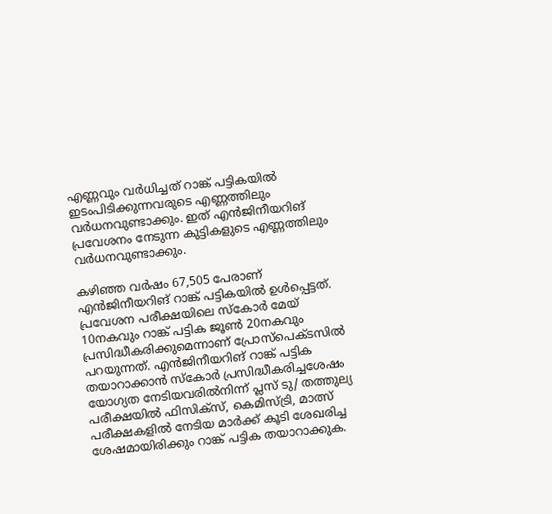എണ്ണവും വർധിച്ചത് റാങ്ക് പട്ടികയിൽ ഇടംപിടിക്കുന്നവരുടെ എണ്ണത്തിലും വർധനവുണ്ടാക്കും. ഇത് എൻജിനീയറിങ് പ്രവേശനം നേടുന്ന കുട്ടികളുടെ എണ്ണത്തിലും വർധനവുണ്ടാക്കും.

കഴിഞ്ഞ വർഷം 67,505 പേരാണ് എൻജിനീയറിങ് റാങ്ക് പട്ടികയിൽ ഉൾപ്പെട്ടത്. പ്രവേശന പരീക്ഷയിലെ സ്കോർ മേയ് 10നകവും റാങ്ക് പട്ടിക ജൂൺ 20നകവും പ്രസിദ്ധീകരിക്കുമെന്നാണ് പ്രോസ്പെക്ടസിൽ പറയുന്നത്. എൻജിനീയറിങ് റാങ്ക് പട്ടിക തയാറാക്കാൻ സ്കോർ പ്രസിദ്ധീകരിച്ചശേഷം യോഗ്യത നേടിയവരിൽനിന്ന് പ്ലസ് ടു/ തത്തുല്യ പരീക്ഷയിൽ ഫിസിക്സ്, കെമിസ്ട്രി, മാത്സ് പരീക്ഷകളിൽ നേടിയ മാർക്ക് കൂടി ശേഖരിച്ച ശേഷമായിരിക്കും റാങ്ക് പട്ടിക തയാറാക്കുക.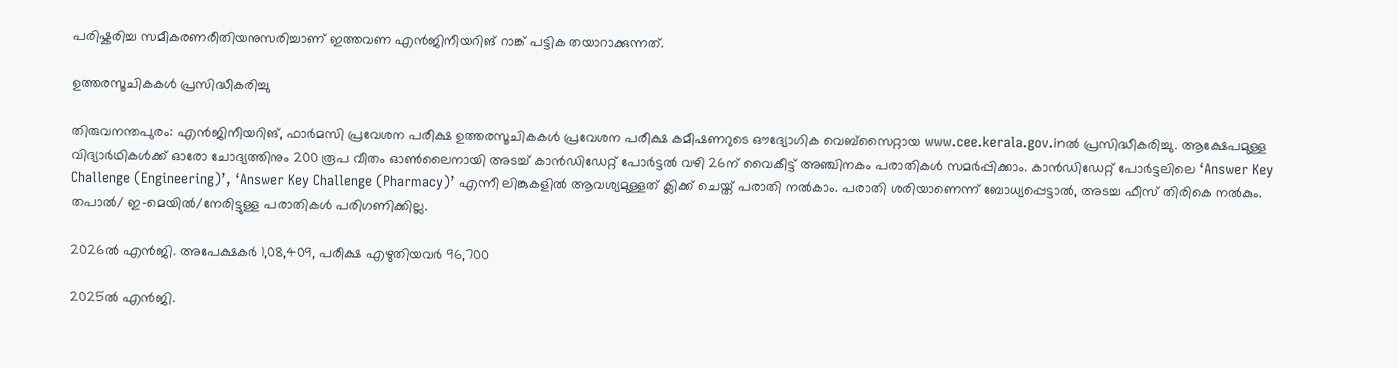പരിഷ്കരിച്ച സമീകരണരീതിയനുസരിച്ചാണ് ഇത്തവണ എൻജിനീയറിങ് റാങ്ക് പട്ടിക തയാറാക്കുന്നത്.

ഉത്തരസൂചികകൾ പ്രസിദ്ധീകരിച്ചു

തിരുവനന്തപുരം: എൻജിനീയറിങ്, ഫാർമസി പ്രവേശന പരീക്ഷ ഉത്തരസൂചികകൾ പ്രവേശന പരീക്ഷ കമീഷണറുടെ ഔദ്യോഗിക വെബ്‌സൈറ്റായ www.cee.kerala.gov.inൽ പ്രസിദ്ധീകരിച്ചു. ആക്ഷേപമുള്ള വിദ്യാർഥികൾക്ക് ഓരോ ചോദ്യത്തിനും 200 രൂപ വീതം ഓൺലൈനായി അടച്ച് കാൻഡിഡേറ്റ് പോർട്ടൽ വഴി 26ന് വൈകീട്ട് അഞ്ചിനകം പരാതികൾ സമർപ്പിക്കാം. കാൻഡിഡേറ്റ് പോർട്ടലിലെ ‘Answer Key Challenge (Engineering)’, ‘Answer Key Challenge (Pharmacy)’ എന്നീ ലിങ്കുകളിൽ ആവശ്യമുള്ളത് ക്ലിക്ക് ചെയ്ത് പരാതി നൽകാം. പരാതി ശരിയാണെന്ന് ബോധ്യപ്പെട്ടാൽ, അടച്ച ഫീസ് തിരികെ നൽകും. തപാൽ/ ഇ-മെയിൽ/നേരിട്ടുള്ള പരാതികൾ പരിഗണിക്കില്ല.

2026ൽ എൻജി. അപേക്ഷകർ 1,08,409, പരീക്ഷ എഴുതിയവർ 96,700

2025ൽ എൻജി.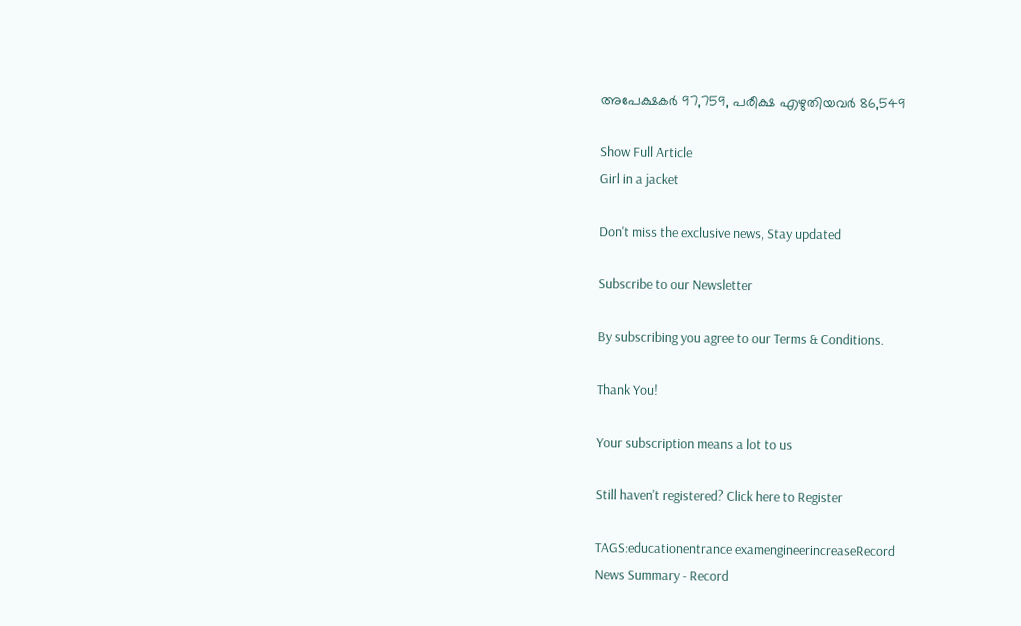അപേക്ഷകർ 97,759, പരീക്ഷ എഴുതിയവർ 86,549

Show Full Article
Girl in a jacket

Don't miss the exclusive news, Stay updated

Subscribe to our Newsletter

By subscribing you agree to our Terms & Conditions.

Thank You!

Your subscription means a lot to us

Still haven't registered? Click here to Register

TAGS:educationentrance examengineerincreaseRecord
News Summary - Record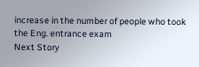increase in the number of people who took the Eng. entrance exam
Next Story